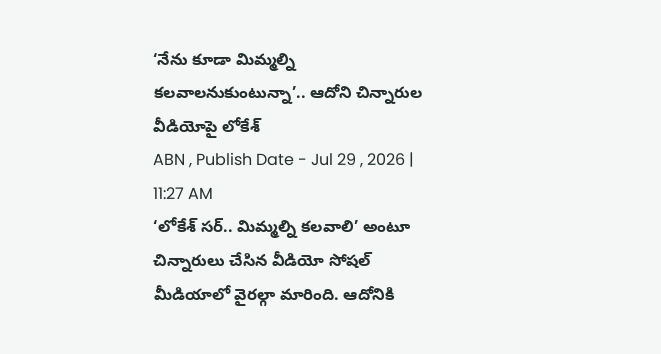‘నేను కూడా మిమ్మల్ని కలవాలనుకుంటున్నా’.. ఆదోని చిన్నారుల వీడియోపై లోకేశ్
ABN , Publish Date - Jul 29 , 2026 | 11:27 AM
‘లోకేశ్ సర్.. మిమ్మల్ని కలవాలి’ అంటూ చిన్నారులు చేసిన వీడియో సోషల్ మీడియాలో వైరల్గా మారింది. ఆదోనికి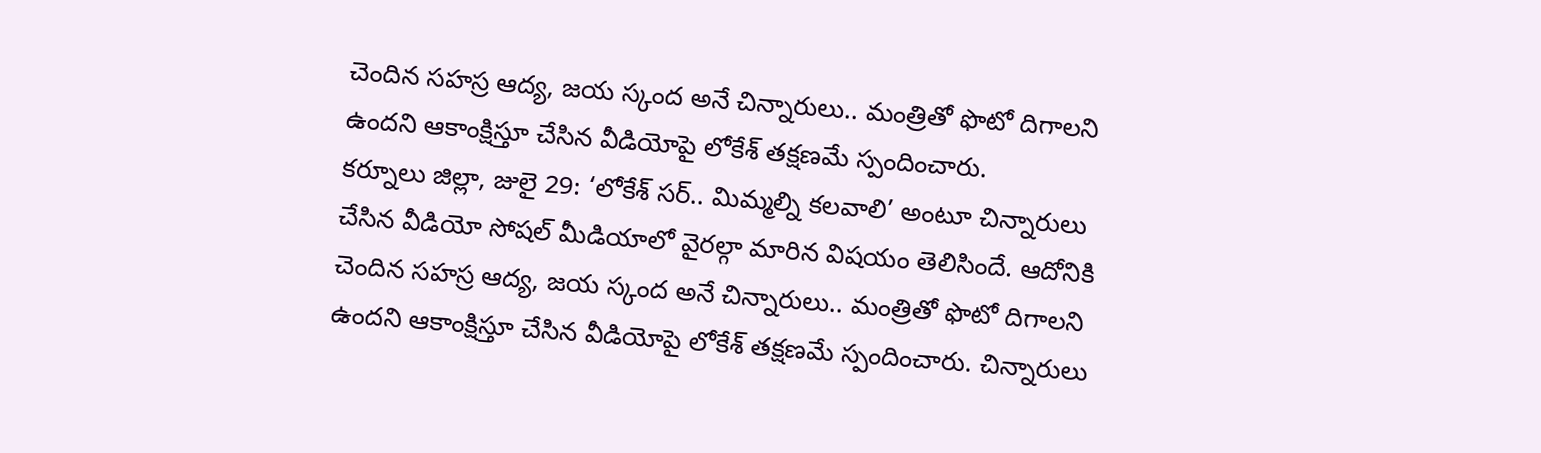చెందిన సహస్ర ఆద్య, జయ స్కంద అనే చిన్నారులు.. మంత్రితో ఫొటో దిగాలని ఉందని ఆకాంక్షిస్తూ చేసిన వీడియోపై లోకేశ్ తక్షణమే స్పందించారు.
కర్నూలు జిల్లా, జులై 29: ‘లోకేశ్ సర్.. మిమ్మల్ని కలవాలి’ అంటూ చిన్నారులు చేసిన వీడియో సోషల్ మీడియాలో వైరల్గా మారిన విషయం తెలిసిందే. ఆదోనికి చెందిన సహస్ర ఆద్య, జయ స్కంద అనే చిన్నారులు.. మంత్రితో ఫొటో దిగాలని ఉందని ఆకాంక్షిస్తూ చేసిన వీడియోపై లోకేశ్ తక్షణమే స్పందించారు. చిన్నారులు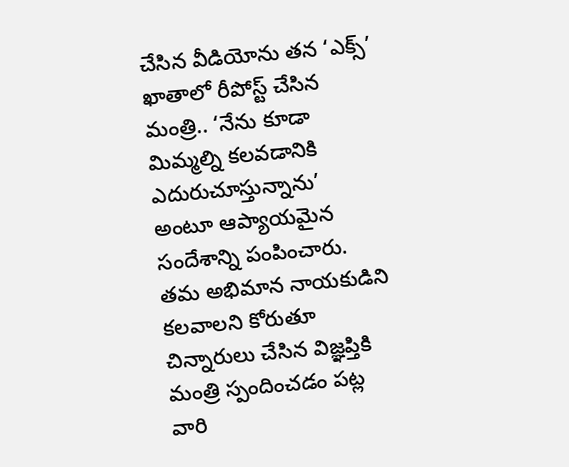చేసిన వీడియోను తన ‘ఎక్స్’ ఖాతాలో రీపోస్ట్ చేసిన మంత్రి.. ‘నేను కూడా మిమ్మల్ని కలవడానికి ఎదురుచూస్తున్నాను’ అంటూ ఆప్యాయమైన సందేశాన్ని పంపించారు.
తమ అభిమాన నాయకుడిని కలవాలని కోరుతూ చిన్నారులు చేసిన విజ్ఞప్తికి మంత్రి స్పందించడం పట్ల వారి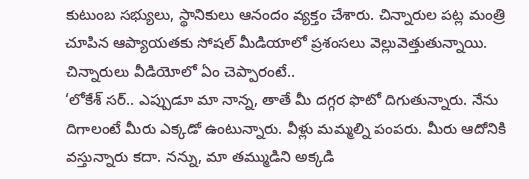కుటుంబ సభ్యులు, స్థానికులు ఆనందం వ్యక్తం చేశారు. చిన్నారుల పట్ల మంత్రి చూపిన ఆప్యాయతకు సోషల్ మీడియాలో ప్రశంసలు వెల్లువెత్తుతున్నాయి.
చిన్నారులు వీడియోలో ఏం చెప్పారంటే..
‘లోకేశ్ సర్.. ఎప్పుడూ మా నాన్న, తాతే మీ దగ్గర ఫొటో దిగుతున్నారు. నేను దిగాలంటే మీరు ఎక్కడో ఉంటున్నారు. వీళ్లు మమ్మల్ని పంపరు. మీరు ఆదోనికి వస్తున్నారు కదా. నన్ను, మా తమ్ముడిని అక్కడి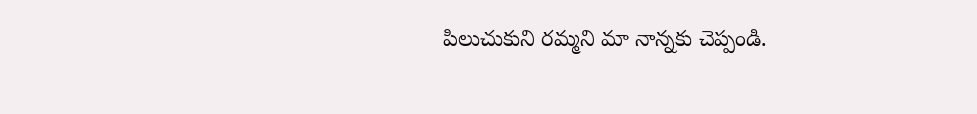పిలుచుకుని రమ్మని మా నాన్నకు చెప్పండి.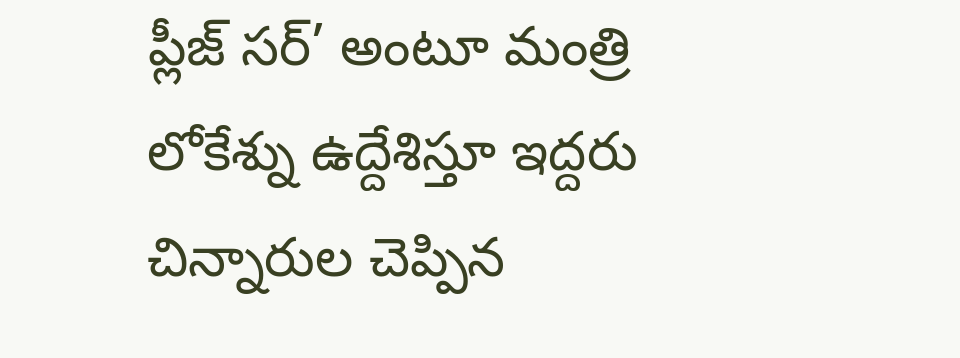ప్లీజ్ సర్’ అంటూ మంత్రి లోకేశ్ను ఉద్దేశిస్తూ ఇద్దరు చిన్నారుల చెప్పిన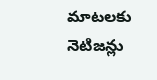మాటలకు నెటిజన్లు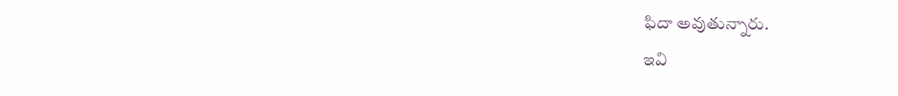ఫిదా అవుతున్నారు.
ఇవి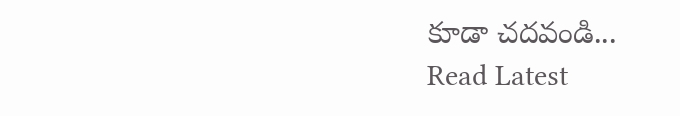కూడా చదవండి...
Read Latest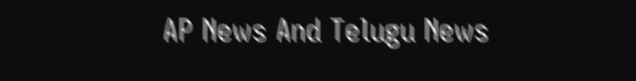AP News And Telugu News